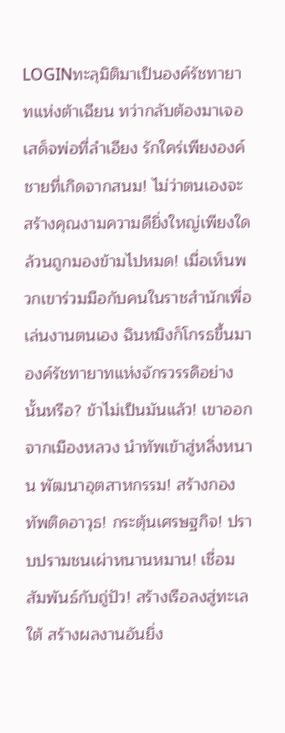LOGINทะลุมิติมาเป็นองค์รัชทายาทแห่งต้าเฉียน ทว่ากลับต้องมาเจอเสด็จพ่อที่ลำเอียง รักใคร่เพียงองค์ชายที่เกิดจากสนม! ไม่ว่าตนเองจะสร้างคุณงามความดียิ่งใหญ่เพียงใด ล้วนถูกมองข้ามไปหมด! เมื่อเห็นพวกเขาร่วมมือกับคนในราชสำนักเพื่อเล่นงานตนเอง ฉินหมิงก็โกรธขึ้นมา องค์รัชทายาทแห่งจักรวรรดิอย่างนั้นหรือ? ข้าไม่เป็นมันแล้ว! เขาออกจากเมืองหลวง นำทัพเข้าสู่หลิ่งหนาน พัฒนาอุตสาหกรรม! สร้างกองทัพติดอาวุธ! กระตุ้นเศรษฐกิจ! ปราบปรามชนเผ่าหนานหมาน! เชื่อมสัมพันธ์กับถู่ปัว! สร้างเรือลงสู่ทะเลใต้ สร้างผลงานอันยิ่ง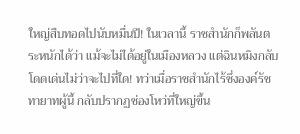ใหญ่สืบทอดไปนับหมื่นปี! ในเวลานี้ ราชสำนักก็พลันตระหนักได้ว่า แม้จะไม่ได้อยู่ในเมืองหลวง แต่ฉินหมิงกลับโดดเด่นไม่ว่าจะไปที่ใด! ทว่าเมื่อราชสำนักไร้ซึ่งองค์รัชทายาทผู้นี้ กลับปรากฏช่องโหว่ที่ใหญ่ขึ้น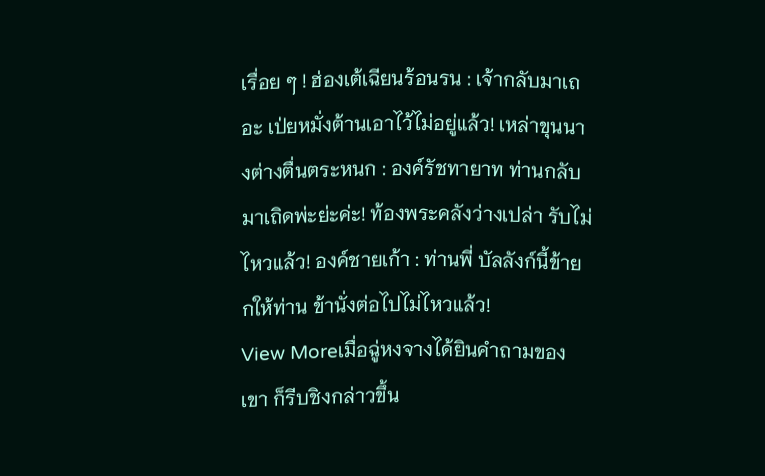เรื่อย ๆ ! ฮ่องเต้เฉียนร้อนรน : เจ้ากลับมาเถอะ เป่ยหมั่งต้านเอาไว้ไม่อยู่แล้ว! เหล่าขุนนางต่างตื่นตระหนก : องค์รัชทายาท ท่านกลับมาเถิดพ่ะย่ะค่ะ! ท้องพระคลังว่างเปล่า รับไม่ไหวแล้ว! องค์ชายเก้า : ท่านพี่ บัลลังก์นี้ข้ายกให้ท่าน ข้านั่งต่อไปไม่ไหวแล้ว!
View Moreเมื่อฉู่หงจางได้ยินคำถามของเขา ก็รีบชิงกล่าวขึ้น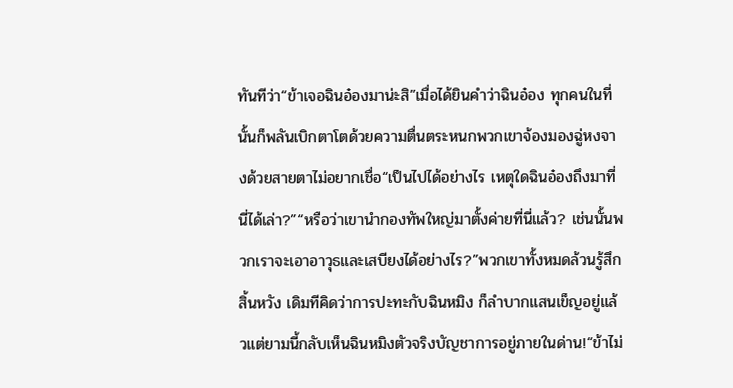ทันทีว่า“ข้าเจอฉินอ๋องมาน่ะสิ”เมื่อได้ยินคำว่าฉินอ๋อง ทุกคนในที่นั้นก็พลันเบิกตาโตด้วยความตื่นตระหนกพวกเขาจ้องมองฉู่หงจางด้วยสายตาไม่อยากเชื่อ“เป็นไปได้อย่างไร เหตุใดฉินอ๋องถึงมาที่นี่ได้เล่า?”“หรือว่าเขานำกองทัพใหญ่มาตั้งค่ายที่นี่แล้ว? เช่นนั้นพวกเราจะเอาอาวุธและเสบียงได้อย่างไร?”พวกเขาทั้งหมดล้วนรู้สึกสิ้นหวัง เดิมทีคิดว่าการปะทะกับฉินหมิง ก็ลำบากแสนเข็ญอยู่แล้วแต่ยามนี้กลับเห็นฉินหมิงตัวจริงบัญชาการอยู่ภายในด่าน!“ข้าไม่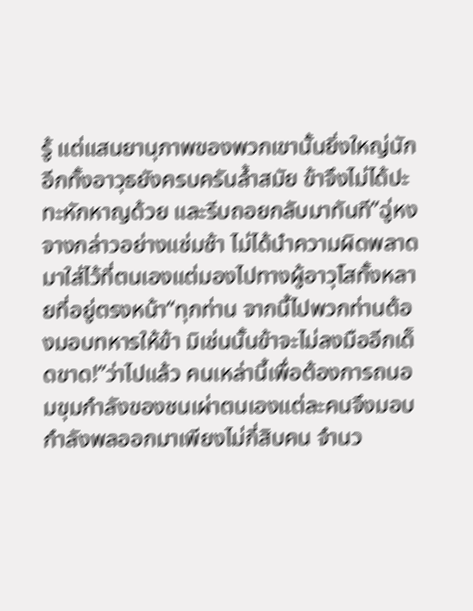รู้ แต่แสนยานุภาพของพวกเขานั้นยิ่งใหญ่นัก อีกทั้งอาวุธยังครบครันล้ำสมัย ข้าจึงไม่ได้ปะทะหักหาญด้วย และรีบถอยกลับมาทันที”ฉู่หงจางกล่าวอย่างแช่มช้า ไม่ได้นำความผิดพลาดมาใส่ไว้ที่ตนเองแต่มองไปทางผู้อาวุโสทั้งหลายที่อยู่ตรงหน้า“ทุกท่าน จากนี้ไปพวกท่านต้องมอบทหารให้ข้า มิเช่นนั้นข้าจะไม่ลงมืออีกเด็ดขาด!”ว่าไปแล้ว คนเหล่านี้เพื่อต้องการถนอมขุมกำลังของชนเผ่าตนเองแต่ละคนจึงมอบกำลังพลออกมาเพียงไม่กี่สิบคน จำนว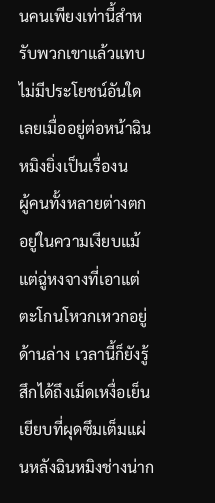นคนเพียงเท่านี้สำหรับพวกเขาแล้วแทบไม่มีประโยชน์อันใดเลยเมื่ออยู่ต่อหน้าฉินหมิงยิ่งเป็นเรื่องน
ผู้คนทั้งหลายต่างตกอยู่ในความเงียบแม้แต่ฉู่หงจางที่เอาแต่ตะโกนโหวกเหวกอยู่ด้านล่าง เวลานี้ก็ยังรู้สึกได้ถึงเม็ดเหงื่อเย็นเยียบที่ผุดซึมเต็มแผ่นหลังฉินหมิงช่างน่าก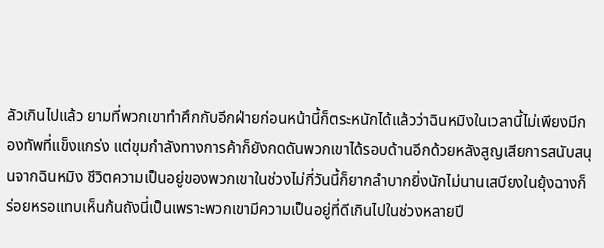ลัวเกินไปแล้ว ยามที่พวกเขาทำศึกกับอีกฝ่ายก่อนหน้านี้ก็ตระหนักได้แล้วว่าฉินหมิงในเวลานี้ไม่เพียงมีกองทัพที่แข็งแกร่ง แต่ขุมกำลังทางการค้าก็ยังกดดันพวกเขาได้รอบด้านอีกด้วยหลังสูญเสียการสนับสนุนจากฉินหมิง ชีวิตความเป็นอยู่ของพวกเขาในช่วงไม่กี่วันนี้ก็ยากลำบากยิ่งนักไม่นานเสบียงในยุ้งฉางก็ร่อยหรอแทบเห็นก้นถังนี่เป็นเพราะพวกเขามีความเป็นอยู่ที่ดีเกินไปในช่วงหลายปี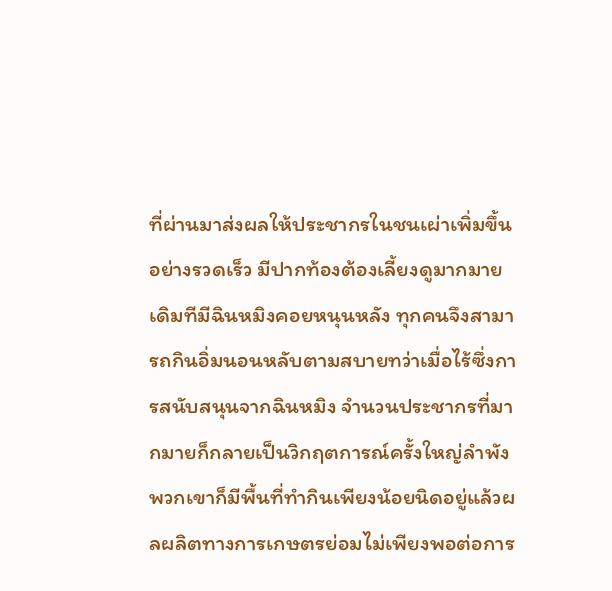ที่ผ่านมาส่งผลให้ประชากรในชนเผ่าเพิ่มขึ้นอย่างรวดเร็ว มีปากท้องต้องเลี้ยงดูมากมาย เดิมทีมีฉินหมิงคอยหนุนหลัง ทุกคนจึงสามารถกินอิ่มนอนหลับตามสบายทว่าเมื่อไร้ซึ่งการสนับสนุนจากฉินหมิง จำนวนประชากรที่มากมายก็กลายเป็นวิกฤตการณ์ครั้งใหญ่ลำพังพวกเขาก็มีพื้นที่ทำกินเพียงน้อยนิดอยู่แล้วผลผลิตทางการเกษตรย่อมไม่เพียงพอต่อการ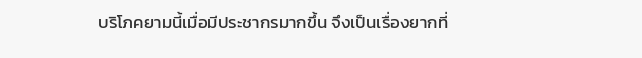บริโภคยามนี้เมื่อมีประชากรมากขึ้น จึงเป็นเรื่องยากที่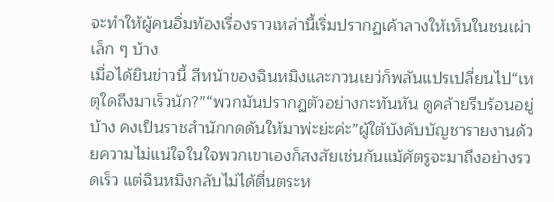จะทำให้ผู้คนอิ่มท้องเรื่องราวเหล่านี้เริ่มปรากฏเค้าลางให้เห็นในชนเผ่าเล็ก ๆ บ้าง
เมื่อได้ยินข่าวนี้ สีหน้าของฉินหมิงและกวนเยว่ก็พลันแปรเปลี่ยนไป“เหตุใดถึงมาเร็วนัก?”“พวกมันปรากฏตัวอย่างกะทันหัน ดูคล้ายรีบร้อนอยู่บ้าง คงเป็นราชสำนักกดดันให้มาพ่ะย่ะค่ะ”ผู้ใต้บังคับบัญชารายงานด้วยความไม่แน่ใจในใจพวกเขาเองก็สงสัยเช่นกันแม้ศัตรูจะมาถึงอย่างรวดเร็ว แต่ฉินหมิงกลับไม่ได้ตื่นตระห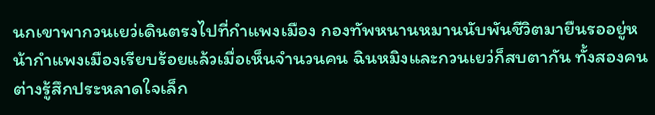นกเขาพากวนเยว่เดินตรงไปที่กำแพงเมือง กองทัพหนานหมานนับพันชีวิตมายืนรออยู่หน้ากำแพงเมืองเรียบร้อยแล้วเมื่อเห็นจำนวนคน ฉินหมิงและกวนเยว่ก็สบตากัน ทั้งสองคนต่างรู้สึกประหลาดใจเล็ก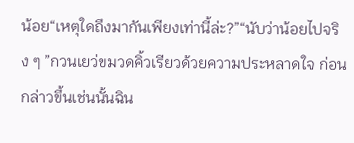น้อย“เหตุใดถึงมากันเพียงเท่านี้ล่ะ?”“นับว่าน้อยไปจริง ๆ ”กวนเยว่ขมวดคิ้วเรียวด้วยความประหลาดใจ ก่อนกล่าวขึ้นเช่นนั้นฉิน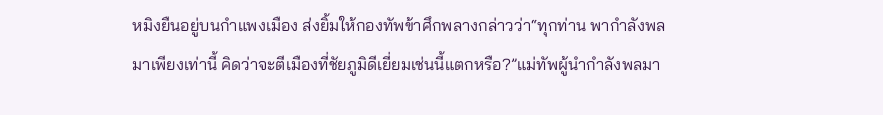หมิงยืนอยู่บนกำแพงเมือง ส่งยิ้มให้กองทัพข้าศึกพลางกล่าวว่า“ทุกท่าน พากำลังพลมาเพียงเท่านี้ คิดว่าจะตีเมืองที่ชัยภูมิดีเยี่ยมเช่นนี้แตกหรือ?”แม่ทัพผู้นำกำลังพลมา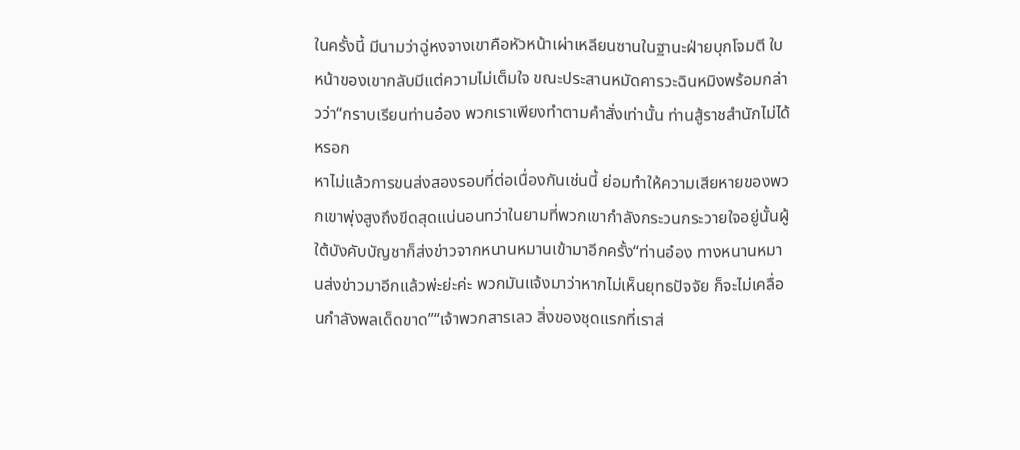ในครั้งนี้ มีนามว่าฉู่หงจางเขาคือหัวหน้าเผ่าเหลียนซานในฐานะฝ่ายบุกโจมตี ใบหน้าของเขากลับมีแต่ความไม่เต็มใจ ขณะประสานหมัดคารวะฉินหมิงพร้อมกล่าวว่า“กราบเรียนท่านอ๋อง พวกเราเพียงทำตามคำสั่งเท่านั้น ท่านสู้ราชสำนักไม่ได้หรอก
หาไม่แล้วการขนส่งสองรอบที่ต่อเนื่องกันเช่นนี้ ย่อมทำให้ความเสียหายของพวกเขาพุ่งสูงถึงขีดสุดแน่นอนทว่าในยามที่พวกเขากำลังกระวนกระวายใจอยู่นั้นผู้ใต้บังคับบัญชาก็ส่งข่าวจากหนานหมานเข้ามาอีกครั้ง“ท่านอ๋อง ทางหนานหมานส่งข่าวมาอีกแล้วพ่ะย่ะค่ะ พวกมันแจ้งมาว่าหากไม่เห็นยุทธปัจจัย ก็จะไม่เคลื่อนกำลังพลเด็ดขาด”“เจ้าพวกสารเลว สิ่งของชุดแรกที่เราส่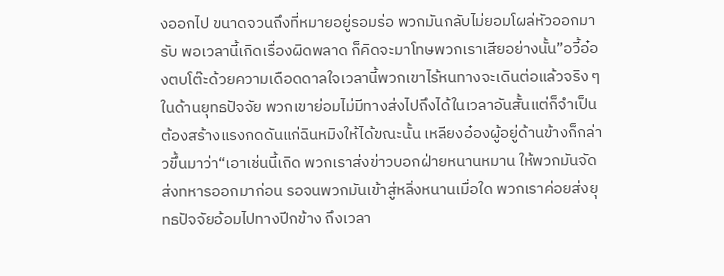งออกไป ขนาดจวนถึงที่หมายอยู่รอมร่อ พวกมันกลับไม่ยอมโผล่หัวออกมารับ พอเวลานี้เกิดเรื่องผิดพลาด ก็คิดจะมาโทษพวกเราเสียอย่างนั้น”อวี้อ๋องตบโต๊ะด้วยความเดือดดาลใจเวลานี้พวกเขาไร้หนทางจะเดินต่อแล้วจริง ๆในด้านยุทธปัจจัย พวกเขาย่อมไม่มีทางส่งไปถึงได้ในเวลาอันสั้นแต่ก็จำเป็นต้องสร้างแรงกดดันแก่ฉินหมิงให้ได้ขณะนั้น เหลียงอ๋องผู้อยู่ด้านข้างก็กล่าวขึ้นมาว่า“เอาเช่นนี้เถิด พวกเราส่งข่าวบอกฝ่ายหนานหมาน ให้พวกมันจัดส่งทหารออกมาก่อน รอจนพวกมันเข้าสู่หลิ่งหนานเมื่อใด พวกเราค่อยส่งยุทธปัจจัยอ้อมไปทางปีกข้าง ถึงเวลา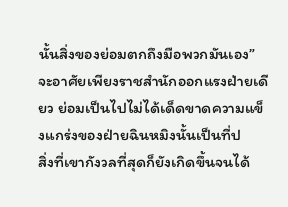นั้นสิ่งของย่อมตกถึงมือพวกมันเอง”จะอาศัยเพียงราชสำนักออกแรงฝ่ายเดียว ย่อมเป็นไปไม่ได้เด็ดขาดความแข็งแกร่งของฝ่ายฉินหมิงนั้นเป็นที่ป
สิ่งที่เขากังวลที่สุดก็ยังเกิดขึ้นจนได้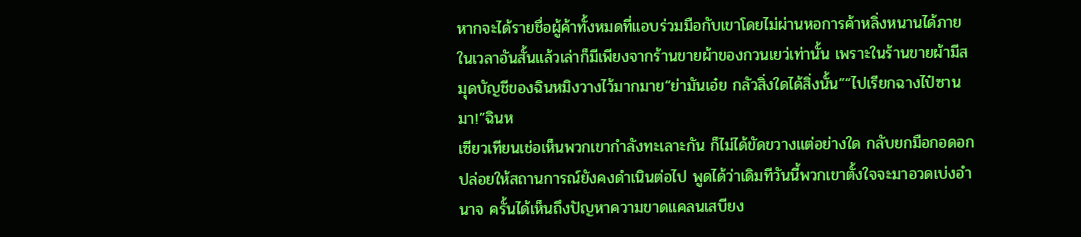หากจะได้รายชื่อผู้ค้าทั้งหมดที่แอบร่วมมือกับเขาโดยไม่ผ่านหอการค้าหลิ่งหนานได้ภายในเวลาอันสั้นแล้วเล่าก็มีเพียงจากร้านขายผ้าของกวนเยว่เท่านั้น เพราะในร้านขายผ้ามีสมุดบัญชีของฉินหมิงวางไว้มากมาย“ย่ามันเอ๋ย กลัวสิ่งใดได้สิ่งนั้น”“ไปเรียกฉางไป๋ซานมา!”ฉินห
เซียวเทียนเช่อเห็นพวกเขากำลังทะเลาะกัน ก็ไม่ได้ขัดขวางแต่อย่างใด กลับยกมือกอดอก ปล่อยให้สถานการณ์ยังคงดำเนินต่อไป พูดได้ว่าเดิมทีวันนี้พวกเขาตั้งใจจะมาอวดเบ่งอำนาจ ครั้นได้เห็นถึงปัญหาความขาดแคลนเสบียง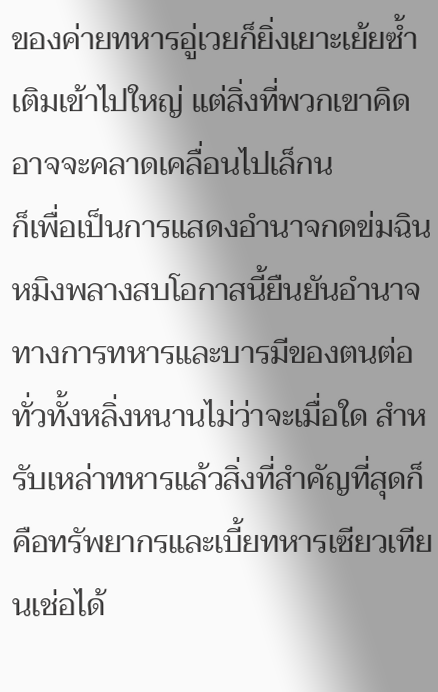ของค่ายทหารอู่เวยก็ยิ่งเยาะเย้ยซ้ำเติมเข้าไปใหญ่ แต่สิ่งที่พวกเขาคิดอาจจะคลาดเคลื่อนไปเล็กน
ก็เพื่อเป็นการแสดงอำนาจกดข่มฉินหมิงพลางสบโอกาสนี้ยืนยันอำนาจทางการทหารและบารมีของตนต่อทั่วทั้งหลิ่งหนานไม่ว่าจะเมื่อใด สำหรับเหล่าทหารแล้วสิ่งที่สำคัญที่สุดก็คือทรัพยากรและเบี้ยทหารเซียวเทียนเช่อได้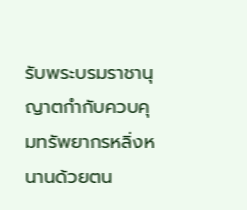รับพระบรมราชานุญาตกำกับควบคุมทรัพยากรหลิ่งหนานด้วยตน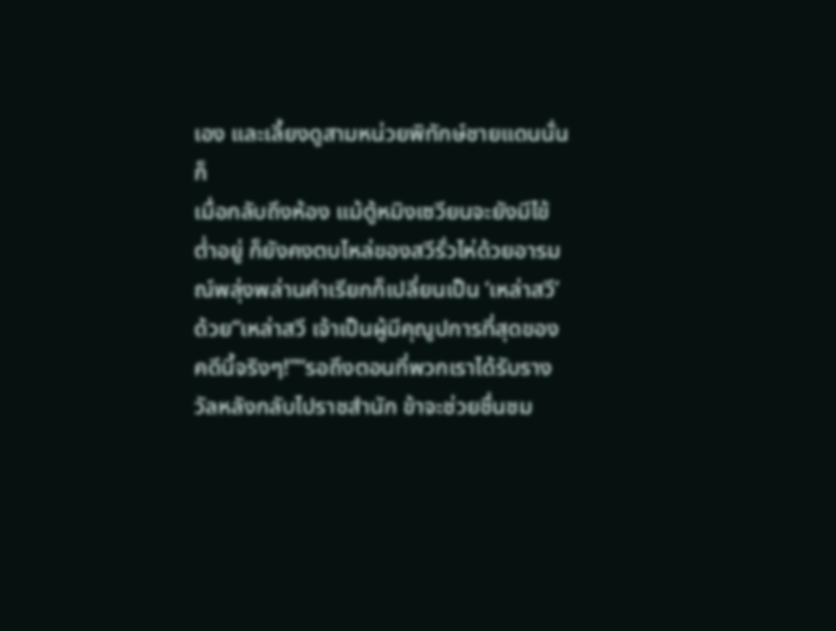เอง และเลี้ยงดูสามหน่วยพิทักษ์ชายแดนนั่นก็
เมื่อกลับถึงห้อง แม้ตู้หมิงเซวียนจะยังมีไข้ต่ำอยู่ ก็ยังคงตบไหล่ของสวีรั่วไห่ด้วยอารมณ์พลุ่งพล่านคำเรียกก็เปลี่ยนเป็น ‘เหล่าสวี’ ด้วย“เหล่าสวี เจ้าเป็นผู้มีคุณูปการที่สุดของคดีนี้จริงๆ!”“รอถึงตอนที่พวกเราได้รับรางวัลหลังกลับไปราชสำนัก ข้าจะช่วยชื่นชม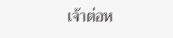เจ้าต่อห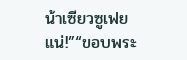น้าเซียวซูเฟยแน่!”“ขอบพระ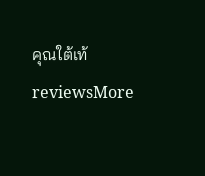คุณใต้เท้
reviewsMore